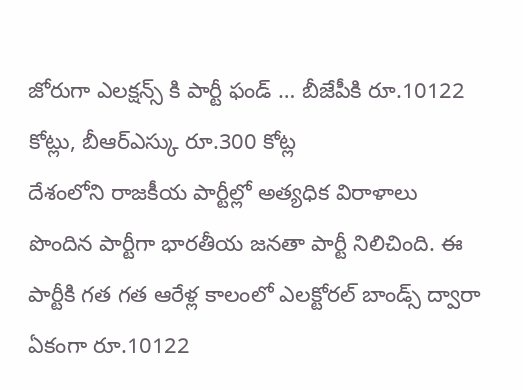జోరుగా ఎలక్షన్స్ కి పార్టీ ఫండ్ … బీజేపీకి రూ.10122 కోట్లు, బీఆర్ఎస్కు రూ.300 కోట్ల
దేశంలోని రాజకీయ పార్టీల్లో అత్యధిక విరాళాలు పొందిన పార్టీగా భారతీయ జనతా పార్టీ నిలిచింది. ఈ పార్టీకి గత గత ఆరేళ్ల కాలంలో ఎలక్టోరల్ బాండ్స్ ద్వారా ఏకంగా రూ.10122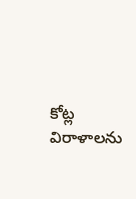కోట్ల విరాళాలను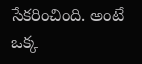సేకరించింది. అంటే ఒక్క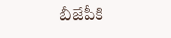బీజేపీకి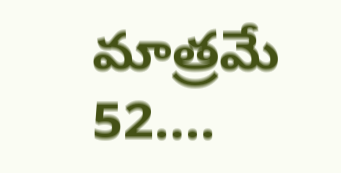మాత్రమే 52….